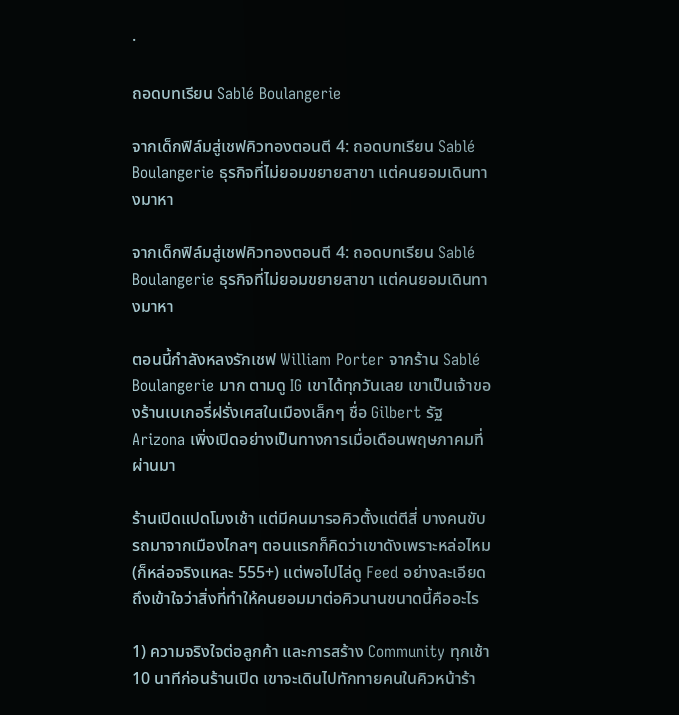·

ถอดบทเรียน Sablé Boulangerie

จากเด็กฟิล์มสู่เชฟคิวทองตอนตี 4: ถอดบทเรียน Sablé Boulangerie ธุรกิจที่ไม่ยอมขยายสาขา แต่คนยอมเดินทางมาหา

จากเด็กฟิล์มสู่เชฟคิวทองตอนตี 4: ถอดบทเรียน Sablé Boulangerie ธุรกิจที่ไม่ยอมขยายสาขา แต่คนยอมเดินทางมาหา

ตอนนี้กำลังหลงรักเชฟ William Porter จากร้าน Sablé Boulangerie มาก ตามดู IG เขาได้ทุกวันเลย เขาเป็นเจ้าของร้านเบเกอรี่ฝรั่งเศสในเมืองเล็กๆ ชื่อ Gilbert รัฐ Arizona เพิ่งเปิดอย่างเป็นทางการเมื่อเดือนพฤษภาคมที่ผ่านมา

ร้านเปิดแปดโมงเช้า แต่มีคนมารอคิวตั้งแต่ตีสี่ บางคนขับรถมาจากเมืองไกลๆ ตอนแรกก็คิดว่าเขาดังเพราะหล่อไหม (ก็หล่อจริงแหละ 555+) แต่พอไปไล่ดู Feed อย่างละเอียด ถึงเข้าใจว่าสิ่งที่ทำให้คนยอมมาต่อคิวนานขนาดนี้คืออะไร

1) ความจริงใจต่อลูกค้า และการสร้าง Community ทุกเช้า 10 นาทีก่อนร้านเปิด เขาจะเดินไปทักทายคนในคิวหน้าร้า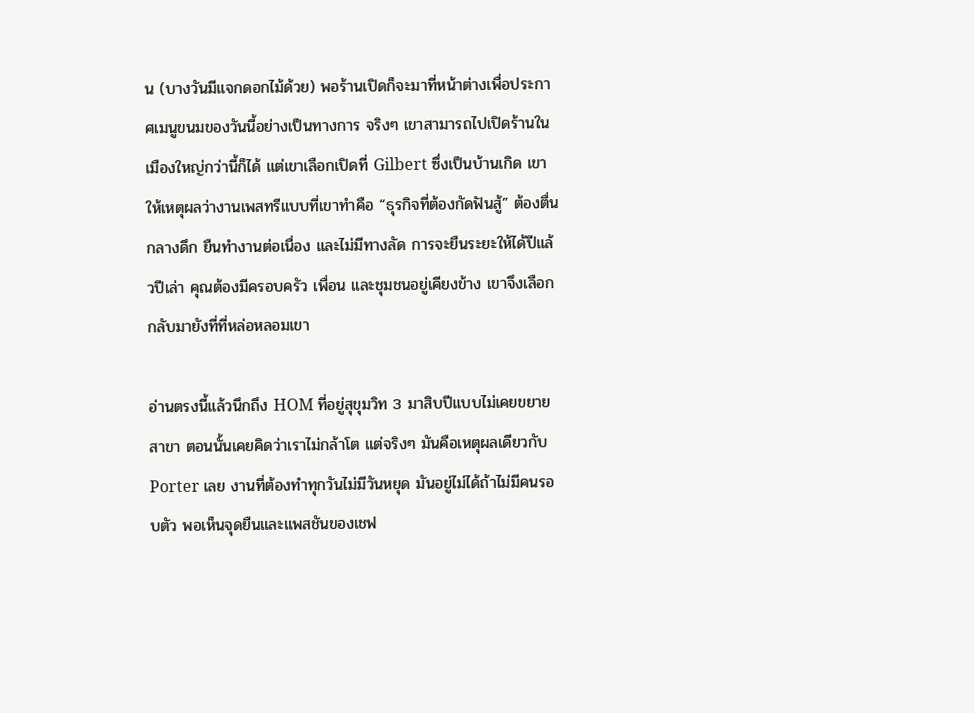น (บางวันมีแจกดอกไม้ด้วย) พอร้านเปิดก็จะมาที่หน้าต่างเพื่อประกาศเมนูขนมของวันนี้อย่างเป็นทางการ จริงๆ เขาสามารถไปเปิดร้านในเมืองใหญ่กว่านี้ก็ได้ แต่เขาเลือกเปิดที่ Gilbert ซึ่งเป็นบ้านเกิด เขาให้เหตุผลว่างานเพสทรีแบบที่เขาทำคือ “ธุรกิจที่ต้องกัดฟันสู้” ต้องตื่นกลางดึก ยืนทำงานต่อเนื่อง และไม่มีทางลัด การจะยืนระยะให้ได้ปีแล้วปีเล่า คุณต้องมีครอบครัว เพื่อน และชุมชนอยู่เคียงข้าง เขาจึงเลือกกลับมายังที่ที่หล่อหลอมเขา

อ่านตรงนี้แล้วนึกถึง HOM ที่อยู่สุขุมวิท 3 มาสิบปีแบบไม่เคยขยายสาขา ตอนนั้นเคยคิดว่าเราไม่กล้าโต แต่จริงๆ มันคือเหตุผลเดียวกับ Porter เลย งานที่ต้องทำทุกวันไม่มีวันหยุด มันอยู่ไม่ได้ถ้าไม่มีคนรอบตัว พอเห็นจุดยืนและแพสชันของเชฟ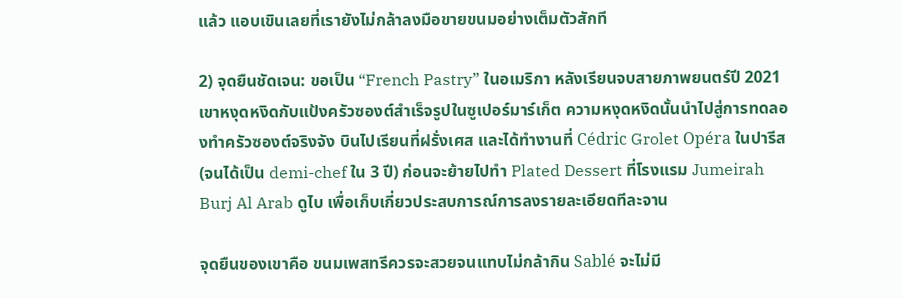แล้ว แอบเขินเลยที่เรายังไม่กล้าลงมือขายขนมอย่างเต็มตัวสักที

2) จุดยืนชัดเจน: ขอเป็น “French Pastry” ในอเมริกา หลังเรียนจบสายภาพยนตร์ปี 2021 เขาหงุดหงิดกับแป้งครัวซองต์สำเร็จรูปในซูเปอร์มาร์เก็ต ความหงุดหงิดนั้นนำไปสู่การทดลองทำครัวซองต์จริงจัง บินไปเรียนที่ฝรั่งเศส และได้ทำงานที่ Cédric Grolet Opéra ในปารีส (จนได้เป็น demi-chef ใน 3 ปี) ก่อนจะย้ายไปทำ Plated Dessert ที่โรงแรม Jumeirah Burj Al Arab ดูไบ เพื่อเก็บเกี่ยวประสบการณ์การลงรายละเอียดทีละจาน

จุดยืนของเขาคือ ขนมเพสทรีควรจะสวยจนแทบไม่กล้ากิน Sablé จะไม่มี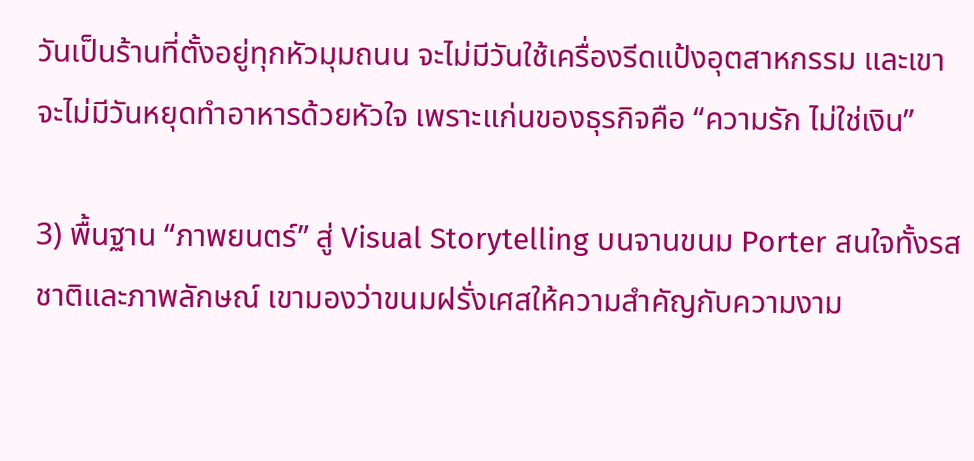วันเป็นร้านที่ตั้งอยู่ทุกหัวมุมถนน จะไม่มีวันใช้เครื่องรีดแป้งอุตสาหกรรม และเขาจะไม่มีวันหยุดทำอาหารด้วยหัวใจ เพราะแก่นของธุรกิจคือ “ความรัก ไม่ใช่เงิน”

3) พื้นฐาน “ภาพยนตร์” สู่ Visual Storytelling บนจานขนม Porter สนใจทั้งรสชาติและภาพลักษณ์ เขามองว่าขนมฝรั่งเศสให้ความสำคัญกับความงาม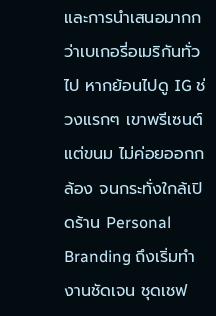และการนำเสนอมากกว่าเบเกอรี่อเมริกันทั่วไป หากย้อนไปดู IG ช่วงแรกๆ เขาพรีเซนต์แต่ขนม ไม่ค่อยออกกล้อง จนกระทั่งใกล้เปิดร้าน Personal Branding ถึงเริ่มทำงานชัดเจน ชุดเชฟ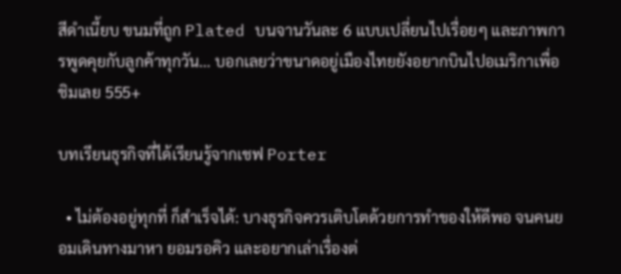สีดำเนี้ยบ ขนมที่ถูก Plated บนจานวันละ 6 แบบเปลี่ยนไปเรื่อยๆ และภาพการพูดคุยกับลูกค้าทุกวัน… บอกเลยว่าขนาดอยู่เมืองไทยยังอยากบินไปอเมริกาเพื่อชิมเลย 555+

บทเรียนธุรกิจที่ได้เรียนรู้จากเชฟ Porter

  • ไม่ต้องอยู่ทุกที่ ก็สำเร็จได้: บางธุรกิจควรเติบโตด้วยการทำของให้ดีพอ จนคนยอมเดินทางมาหา ยอมรอคิว และอยากเล่าเรื่องต่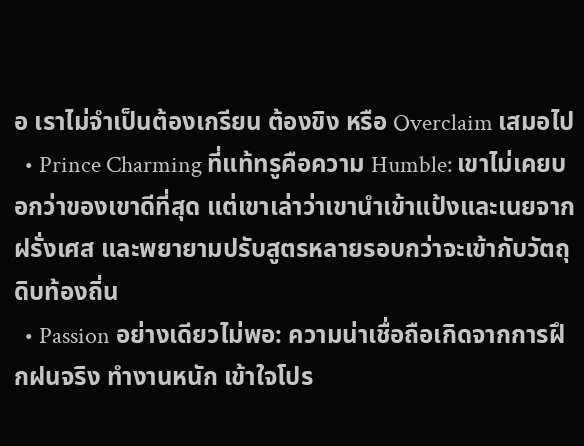อ เราไม่จำเป็นต้องเกรียน ต้องขิง หรือ Overclaim เสมอไป
  • Prince Charming ที่แท้ทรูคือความ Humble: เขาไม่เคยบอกว่าของเขาดีที่สุด แต่เขาเล่าว่าเขานำเข้าแป้งและเนยจากฝรั่งเศส และพยายามปรับสูตรหลายรอบกว่าจะเข้ากับวัตถุดิบท้องถิ่น
  • Passion อย่างเดียวไม่พอ: ความน่าเชื่อถือเกิดจากการฝึกฝนจริง ทำงานหนัก เข้าใจโปร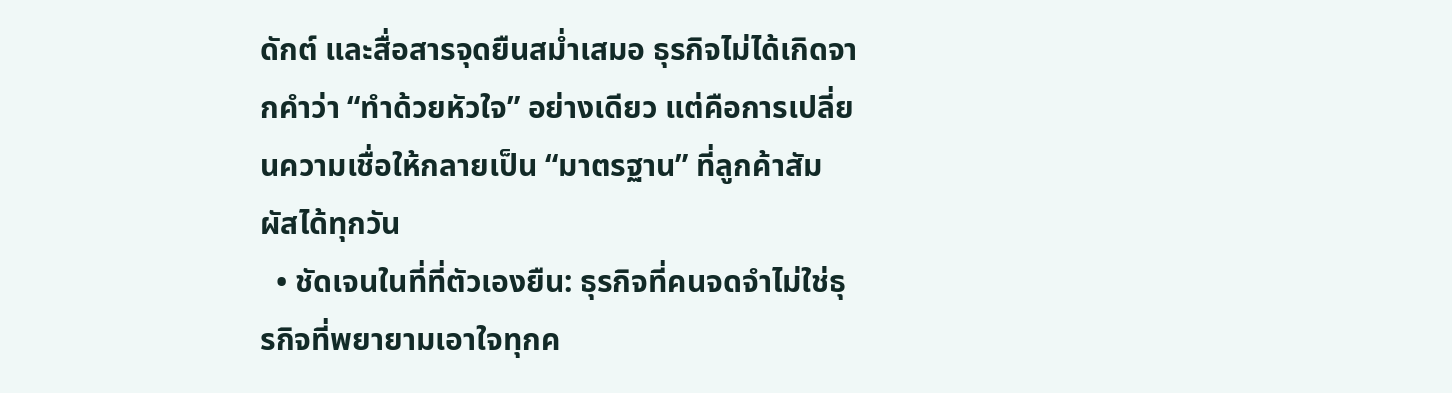ดักต์ และสื่อสารจุดยืนสม่ำเสมอ ธุรกิจไม่ได้เกิดจากคำว่า “ทำด้วยหัวใจ” อย่างเดียว แต่คือการเปลี่ยนความเชื่อให้กลายเป็น “มาตรฐาน” ที่ลูกค้าสัมผัสได้ทุกวัน
  • ชัดเจนในที่ที่ตัวเองยืน: ธุรกิจที่คนจดจำไม่ใช่ธุรกิจที่พยายามเอาใจทุกค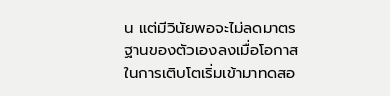น แต่มีวินัยพอจะไม่ลดมาตรฐานของตัวเองลงเมื่อโอกาสในการเติบโตเริ่มเข้ามาทดสอ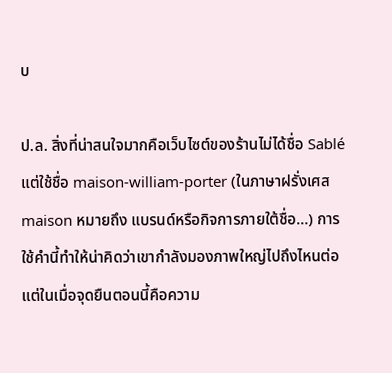บ

ป.ล. สิ่งที่น่าสนใจมากคือเว็บไซต์ของร้านไม่ได้ชื่อ Sablé แต่ใช้ชื่อ maison-william-porter (ในภาษาฝรั่งเศส maison หมายถึง แบรนด์หรือกิจการภายใต้ชื่อ…) การใช้คำนี้ทำให้น่าคิดว่าเขากำลังมองภาพใหญ่ไปถึงไหนต่อ แต่ในเมื่อจุดยืนตอนนี้คือความ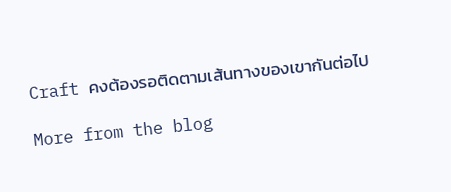Craft คงต้องรอติดตามเส้นทางของเขากันต่อไป

More from the blog